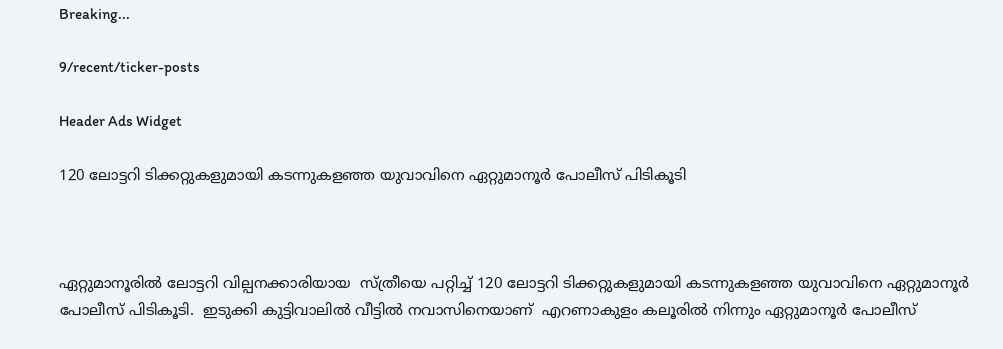Breaking...

9/recent/ticker-posts

Header Ads Widget

120 ലോട്ടറി ടിക്കറ്റുകളുമായി കടന്നുകളഞ്ഞ യുവാവിനെ ഏറ്റുമാനൂര്‍ പോലീസ് പിടികൂടി



ഏറ്റുമാനൂരില്‍ ലോട്ടറി വില്പനക്കാരിയായ  സ്ത്രീയെ പറ്റിച്ച് 120 ലോട്ടറി ടിക്കറ്റുകളുമായി കടന്നുകളഞ്ഞ യുവാവിനെ ഏറ്റുമാനൂര്‍ പോലീസ് പിടികൂടി.  ഇടുക്കി കുട്ടിവാലില്‍ വീട്ടില്‍ നവാസിനെയാണ്  എറണാകുളം കലൂരില്‍ നിന്നും ഏറ്റുമാനൂര്‍ പോലീസ്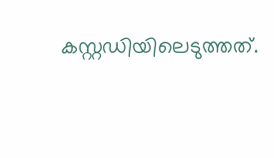കസ്റ്റഡിയിലെടുത്തത്.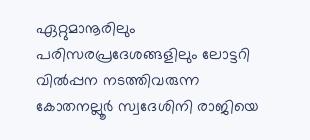ഏറ്റുമാനൂരിലും പരിസരപ്രദേശങ്ങളിലും ലോട്ടറി വില്‍പ്പന നടത്തിവരുന്ന   കോതനല്ലൂര്‍ സ്വദേശിനി രാജിയെ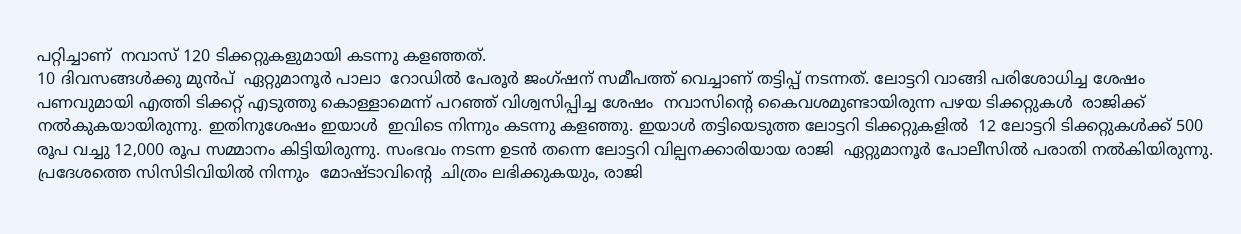പറ്റിച്ചാണ്  നവാസ് 120 ടിക്കറ്റുകളുമായി കടന്നു കളഞ്ഞത്.
10 ദിവസങ്ങള്‍ക്കു മുന്‍പ്  ഏറ്റുമാനൂര്‍ പാലാ  റോഡില്‍ പേരൂര്‍ ജംഗ്ഷന് സമീപത്ത് വെച്ചാണ് തട്ടിപ്പ് നടന്നത്. ലോട്ടറി വാങ്ങി പരിശോധിച്ച ശേഷം പണവുമായി എത്തി ടിക്കറ്റ് എടുത്തു കൊള്ളാമെന്ന് പറഞ്ഞ് വിശ്വസിപ്പിച്ച ശേഷം  നവാസിന്റെ കൈവശമുണ്ടായിരുന്ന പഴയ ടിക്കറ്റുകള്‍  രാജിക്ക് നല്‍കുകയായിരുന്നു. ഇതിനുശേഷം ഇയാള്‍  ഇവിടെ നിന്നും കടന്നു കളഞ്ഞു. ഇയാള്‍ തട്ടിയെടുത്ത ലോട്ടറി ടിക്കറ്റുകളില്‍  12 ലോട്ടറി ടിക്കറ്റുകള്‍ക്ക് 500 രൂപ വച്ചു 12,000 രൂപ സമ്മാനം കിട്ടിയിരുന്നു. സംഭവം നടന്ന ഉടന്‍ തന്നെ ലോട്ടറി വില്പനക്കാരിയായ രാജി  ഏറ്റുമാനൂര്‍ പോലീസില്‍ പരാതി നല്‍കിയിരുന്നു. പ്രദേശത്തെ സിസിടിവിയില്‍ നിന്നും  മോഷ്ടാവിന്റെ  ചിത്രം ലഭിക്കുകയും, രാജി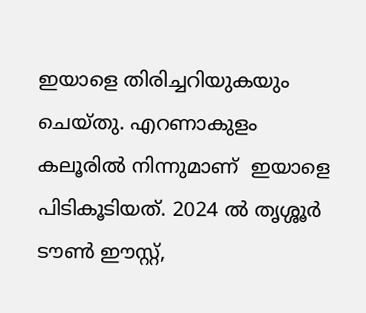ഇയാളെ തിരിച്ചറിയുകയും ചെയ്തു. എറണാകുളം കലൂരില്‍ നിന്നുമാണ്  ഇയാളെ പിടികൂടിയത്. 2024 ല്‍ തൃശ്ശൂര്‍ ടൗണ്‍ ഈസ്റ്റ്,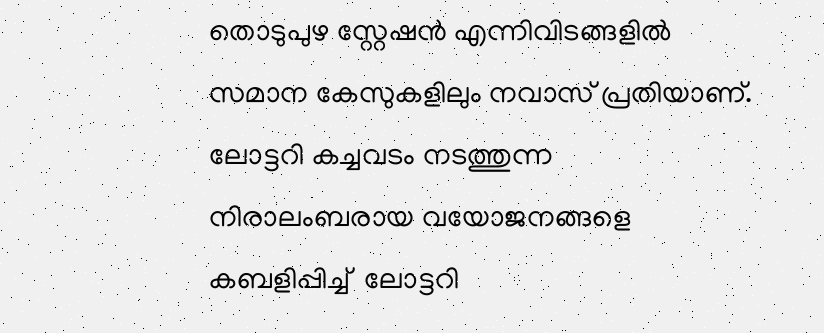തൊടുപുഴ സ്റ്റേഷന്‍ എന്നിവിടങ്ങളില്‍ സമാന കേസുകളിലും നവാസ് പ്രതിയാണ്. ലോട്ടറി കച്ചവടം നടത്തുന്ന  നിരാലംബരായ വയോജനങ്ങളെ കബളിപ്പിച്ച്  ലോട്ടറി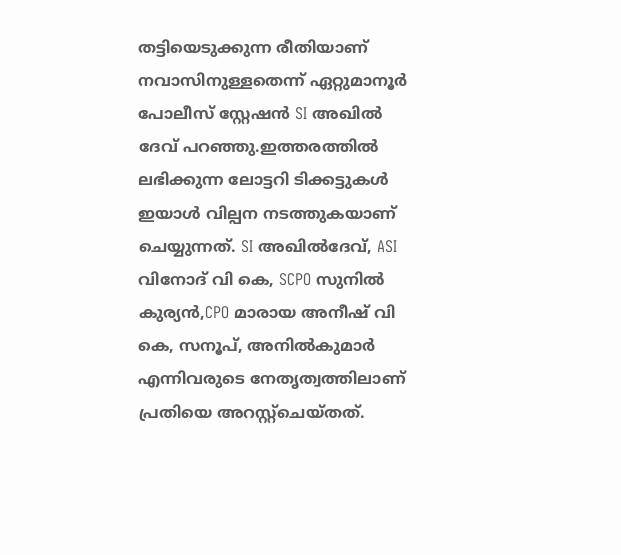തട്ടിയെടുക്കുന്ന രീതിയാണ് നവാസിനുള്ളതെന്ന് ഏറ്റുമാനൂര്‍ പോലീസ് സ്റ്റേഷന്‍ SI അഖില്‍ ദേവ് പറഞ്ഞു.ഇത്തരത്തില്‍ ലഭിക്കുന്ന ലോട്ടറി ടിക്കട്ടുകള്‍ ഇയാള്‍ വില്പന നടത്തുകയാണ് ചെയ്യുന്നത്. SI അഖില്‍ദേവ്, ASI വിനോദ് വി കെ, SCPO സുനില്‍ കുര്യന്‍,CPO മാരായ അനീഷ് വി കെ, സനൂപ്, അനില്‍കുമാര്‍ എന്നിവരുടെ നേതൃത്വത്തിലാണ് പ്രതിയെ അറസ്റ്റ്ചെയ്തത്.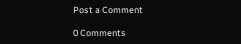Post a Comment

0 Comments